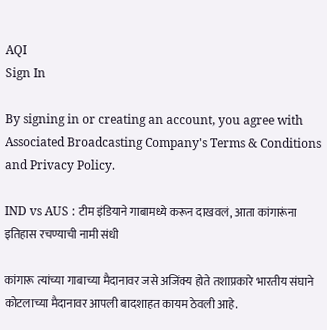AQI
Sign In

By signing in or creating an account, you agree with Associated Broadcasting Company's Terms & Conditions and Privacy Policy.

IND vs AUS : टीम इंडियाने गाबामध्ये करून दाखवलं, आता कांगारूंना इतिहास रचण्याची नामी संधी

कांगारू त्यांच्या गाबाच्या मैदानावर जसे अजिंक्य होते तशाप्रकारे भारतीय संघाने कोटलाच्या मैदानावर आपली बादशाहत कायम ठेवली आहे.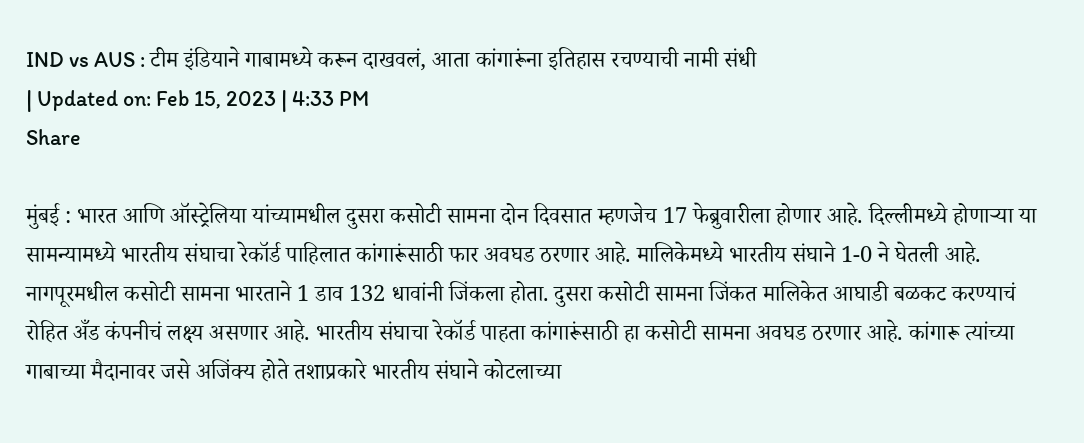IND vs AUS : टीम इंडियाने गाबामध्ये करून दाखवलं, आता कांगारूंना इतिहास रचण्याची नामी संधी
| Updated on: Feb 15, 2023 | 4:33 PM
Share

मुंबई : भारत आणि ऑस्ट्रेलिया यांच्यामधील दुसरा कसोटी सामना दोन दिवसात म्हणजेच 17 फेब्रुवारीला होणार आहे. दिल्लीमध्ये होणाऱ्या या सामन्यामध्ये भारतीय संघाचा रेकॉर्ड पाहिलात कांगारूंसाठी फार अवघड ठरणार आहे. मालिकेमध्ये भारतीय संघाने 1-0 ने घेतली आहे. नागपूरमधील कसोटी सामना भारताने 1 डाव 132 धावांनी जिंकला होता. दुसरा कसोटी सामना जिंकत मालिकेत आघाडी बळकट करण्याचं रोहित अँड कंपनीचं लक्ष्य असणार आहे. भारतीय संघाचा रेकॉर्ड पाहता कांगारूंसाठी हा कसोटी सामना अवघड ठरणार आहे. कांगारू त्यांच्या गाबाच्या मैदानावर जसे अजिंक्य होते तशाप्रकारे भारतीय संघाने कोटलाच्या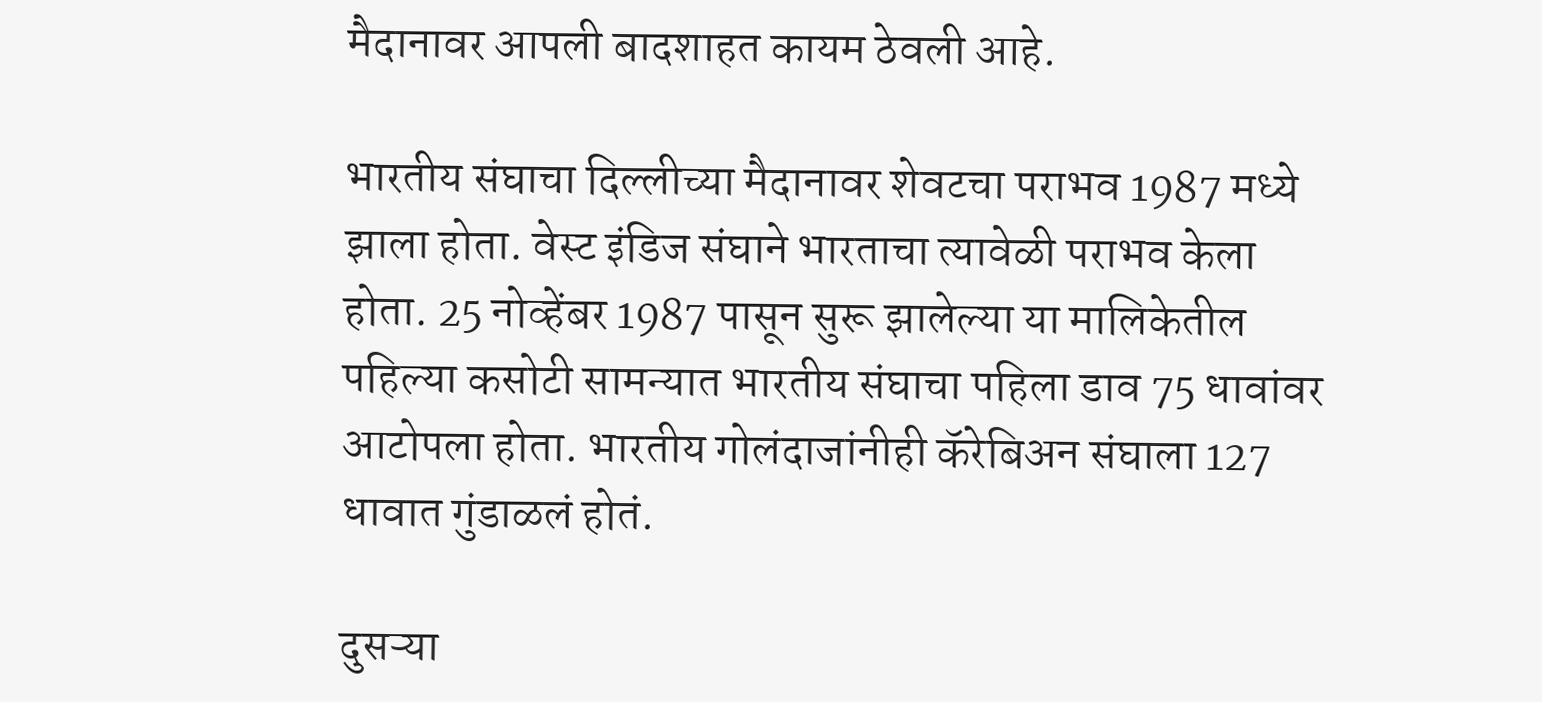मैदानावर आपली बादशाहत कायम ठेवली आहे.

भारतीय संघाचा दिल्लीच्या मैदानावर शेवटचा पराभव 1987 मध्ये झाला होता. वेस्ट इंडिज संघाने भारताचा त्यावेळी पराभव केला होता. 25 नोव्हेंबर 1987 पासून सुरू झालेल्या या मालिकेतील पहिल्या कसोटी सामन्यात भारतीय संघाचा पहिला डाव 75 धावांवर आटोपला होता. भारतीय गोलंदाजांनीही कॅरेबिअन संघाला 127 धावात गुंडाळलं होतं.

दुसऱ्या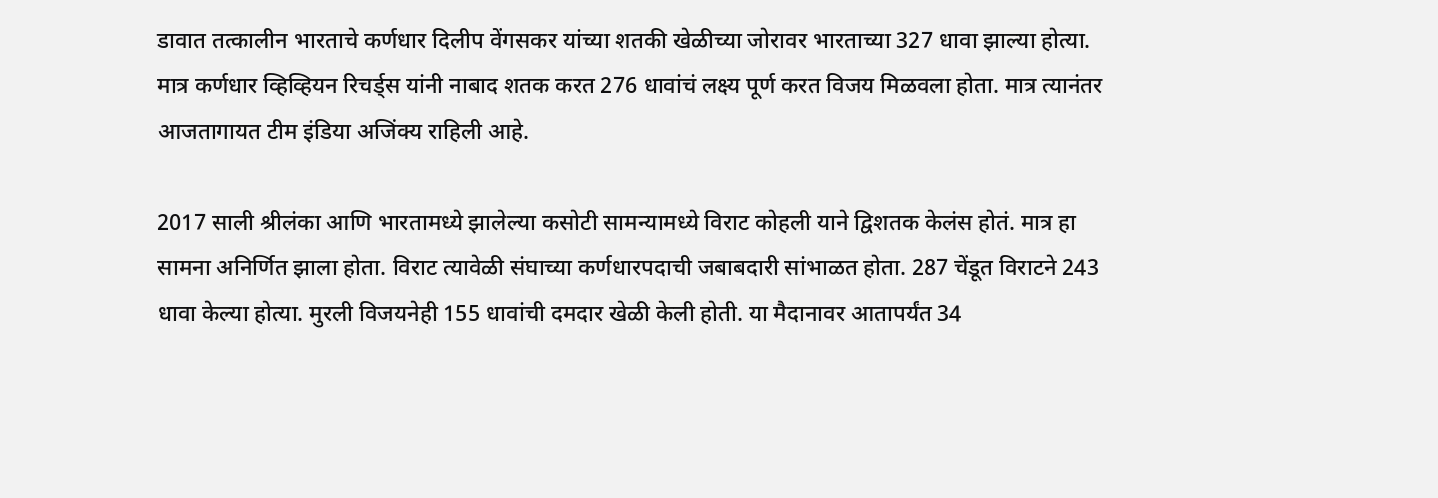डावात तत्कालीन भारताचे कर्णधार दिलीप वेंगसकर यांच्या शतकी खेळीच्या जोरावर भारताच्या 327 धावा झाल्या होत्या. मात्र कर्णधार व्हिव्हियन रिचर्ड्स यांनी नाबाद शतक करत 276 धावांचं लक्ष्य पूर्ण करत विजय मिळवला होता. मात्र त्यानंतर आजतागायत टीम इंडिया अजिंक्य राहिली आहे.

2017 साली श्रीलंका आणि भारतामध्ये झालेल्या कसोटी सामन्यामध्ये विराट कोहली याने द्विशतक केलंस होतं. मात्र हा सामना अनिर्णित झाला होता. विराट त्यावेळी संघाच्या कर्णधारपदाची जबाबदारी सांभाळत होता. 287 चेंडूत विराटने 243 धावा केल्या होत्या. मुरली विजयनेही 155 धावांची दमदार खेळी केली होती. या मैदानावर आतापर्यंत 34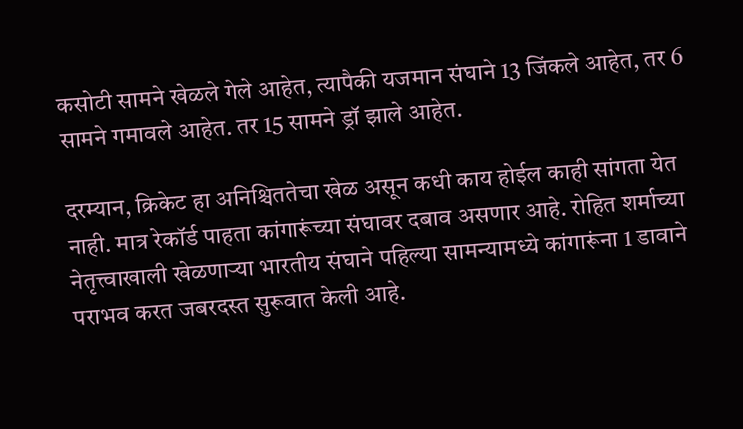कसोटी सामने खेळले गेले आहेत, त्यापैकी यजमान संघाने 13 जिंकले आहेत, तर 6 सामने गमावले आहेत. तर 15 सामने ड्रॉ झाले आहेत.

दरम्यान, क्रिकेट हा अनिश्चिततेचा खेळ असून कधी काय होईल काही सांगता येत नाही. मात्र रेकॉर्ड पाहता कांगारूंच्या संघावर दबाव असणार आहे. रोहित शर्माच्या नेतृत्त्वाखाली खेळणाऱ्या भारतीय संघाने पहिल्या सामन्यामध्ये कांगारूंना 1 डावाने पराभव करत जबरदस्त सुरूवात केली आहे.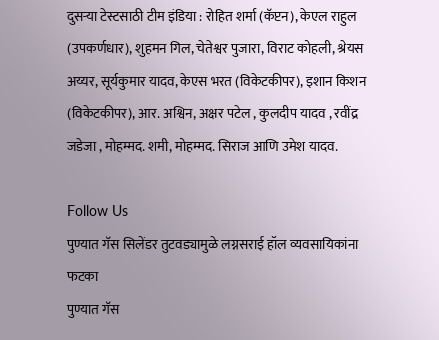दुसऱ्या टेस्टसाठी टीम इंडिया : रोहित शर्मा (कॅप्टन), केएल राहुल (उपकर्णधार), शुहमन गिल, चेतेश्वर पुजारा, विराट कोहली, श्रेयस अय्यर, सूर्यकुमार यादव, केएस भरत (विकेटकीपर), इशान किशन (विकेटकीपर), आर. अश्विन, अक्षर पटेल , कुलदीप यादव , रवींद्र जडेजा , मोहम्मद. शमी, मोहम्मद. सिराज आणि उमेश यादव.

Follow Us
पुण्यात गॅस सिलेंडर तुटवड्यामुळे लग्नसराई हॉल व्यवसायिकांना फटका
पुण्यात गॅस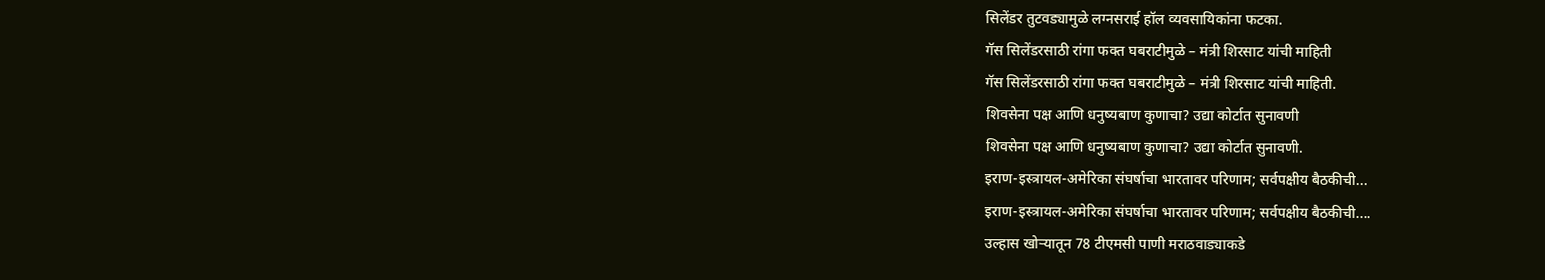सिलेंडर तुटवड्यामुळे लग्नसराई हॉल व्यवसायिकांना फटका.
गॅस सिलेंडरसाठी रांगा फक्त घबराटीमुळे – मंत्री शिरसाट यांची माहिती
गॅस सिलेंडरसाठी रांगा फक्त घबराटीमुळे – मंत्री शिरसाट यांची माहिती.
शिवसेना पक्ष आणि धनुष्यबाण कुणाचा? उद्या कोर्टात सुनावणी
शिवसेना पक्ष आणि धनुष्यबाण कुणाचा? उद्या कोर्टात सुनावणी.
इराण-इस्त्रायल-अमेरिका संघर्षाचा भारतावर परिणाम; सर्वपक्षीय बैठकीची...
इराण-इस्त्रायल-अमेरिका संघर्षाचा भारतावर परिणाम; सर्वपक्षीय बैठकीची....
उल्हास खोऱ्यातून 78 टीएमसी पाणी मराठवाड्याकडे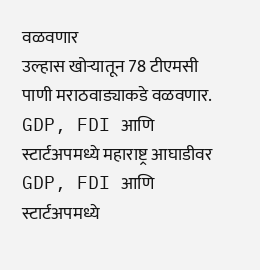वळवणार
उल्हास खोऱ्यातून 78 टीएमसी पाणी मराठवाड्याकडे वळवणार.
GDP, FDI आणि स्टार्टअपमध्ये महाराष्ट्र आघाडीवर
GDP, FDI आणि स्टार्टअपमध्ये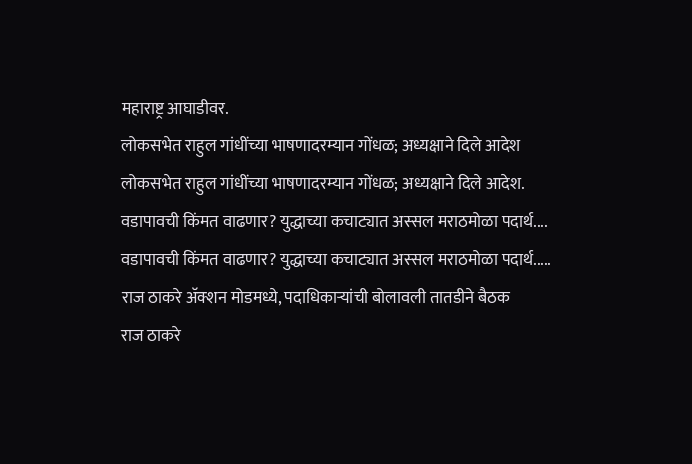महाराष्ट्र आघाडीवर.
लोकसभेत राहुल गांधींच्या भाषणादरम्यान गोंधळ; अध्यक्षाने दिले आदेश
लोकसभेत राहुल गांधींच्या भाषणादरम्यान गोंधळ; अध्यक्षाने दिले आदेश.
वडापावची किंमत वाढणार? युद्धाच्या कचाट्यात अस्सल मराठमोळा पदार्थ....
वडापावची किंमत वाढणार? युद्धाच्या कचाट्यात अस्सल मराठमोळा पदार्थ.....
राज ठाकरे अ‍ॅक्शन मोडमध्ये, पदाधिकाऱ्यांची बोलावली तातडीने बैठक
राज ठाकरे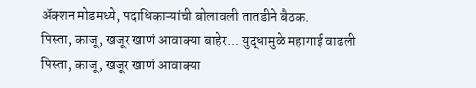अ‍ॅक्शन मोडमध्ये, पदाधिकाऱ्यांची बोलावली तातडीने बैठक.
पिस्ता, काजू, खजूर खाणं आवाक्या बाहेर... युद्धामुळे महागाई वाढली
पिस्ता, काजू, खजूर खाणं आवाक्या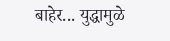बाहेर... युद्धामुळे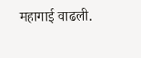महागाई वाढली.